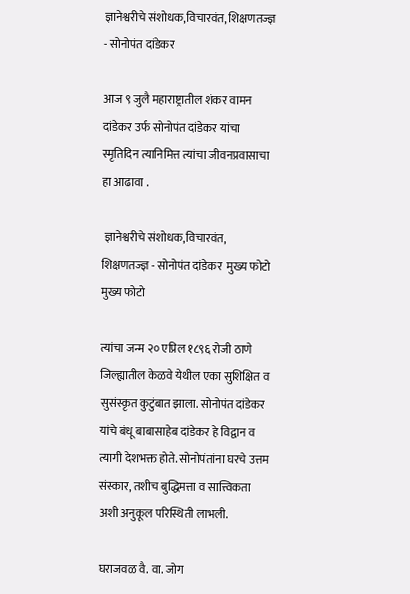ज्ञानेश्वरीचे संशोधक,विचारवंत, शिक्षणतज्ज्ञ - सोनोपंत दांडेकर

आज ९ जुलै महाराष्ट्रातील शंकर वामन दांडेकर उर्फ सोनोपंत दांडेकर यांचा स्मृतिदिन त्यानिमित्त त्यांचा जीवनप्रवासाचा हा आढावा .

 ज्ञानेश्वरीचे संशोधक,विचारवंत, शिक्षणतज्ज्ञ - सोनोपंत दांडेकर  मुख्य फोटो
मुख्य फोटो

त्यांचा जन्म २० एप्रिल १८९६ रोजी ठाणे जिल्ह्यातील केळवे येथील एका सुशिक्षित व सुसंस्कृत कुटुंबात झाला. सोनोपंत दांडेकर यांचे बंधू बाबासाहेब दांडेकर हे विद्वान व त्यागी देशभक्त होते. सोनोपंतांना घरचे उत्तम संस्कार, तशीच बुद्धिमत्ता व सात्त्विकता अशी अनुकूल परिस्थिती लाभली.

घराजवळ वै. वा. जोग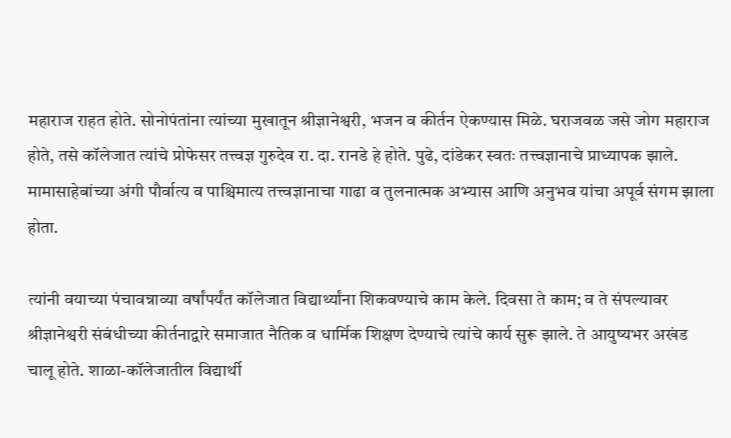महाराज राहत होते. सोनोपंतांना त्यांच्या मुखातून श्रीज्ञानेश्वरी, भजन व कीर्तन ऐकण्यास मिळे. घराजवळ जसे जोग महाराज होते, तसे कॉलेजात त्यांचे प्रोफेसर तत्त्वज्ञ गुरुदेव रा. दा. रानडे हे होते. पुढे, दांडेकर स्वतः तत्त्वज्ञानाचे प्राध्यापक झाले. मामासाहेबांच्या अंगी पौर्वात्य व पाश्चिमात्य तत्त्वज्ञानाचा गाढा व तुलनात्मक अभ्यास आणि अनुभव यांचा अपूर्व संगम झाला होता.

त्यांनी वयाच्या पंचावन्नाव्या वर्षांपर्यंत कॉलेजात विद्यार्थ्यांना शिकवण्याचे काम केले. दिवसा ते काम; व ते संपल्यावर श्रीज्ञानेश्वरी संबंधीच्या कीर्तनाद्वारे समाजात नैतिक व धार्मिक शिक्षण देण्याचे त्यांचे कार्य सुरू झाले. ते आयुष्यभर अखंड चालू होते. शाळा-कॉलेजातील विद्यार्थी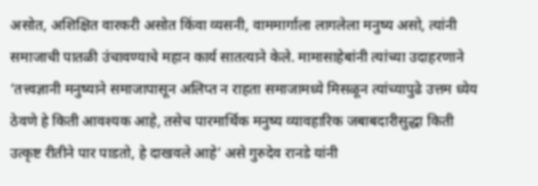असोत, अशिक्षित वारकरी असोत किंवा व्यसनी, वाममार्गाला लागलेला मनुष्य असो, त्यांनी समाजाची पातळी उंचावण्याचे महान कार्य सातत्याने केले. मामासाहेबांनी त्यांच्या उदाहरणाने ‘तत्त्वज्ञानी मनुष्याने समाजापासून अलिप्त न राहता समाजामध्ये मिसळून त्यांच्यापुढे उत्तम ध्येय ठेवणे हे किती आवश्यक आहे, तसेच पारमार्थिक मनुष्य व्यावहारिक जबाबदारीसुद्धा किती उत्कृष्ट रीतीने पार पाडतो, हे दाखवले आहे’ असे गुरुदेव रानडे यांनी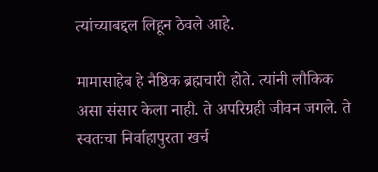त्यांच्याबद्दल लिहून ठेवले आहे.

मामासाहेब हे नैष्ठिक ब्रह्मचारी होते. त्यांनी लौकिक असा संसार केला नाही. ते अपरिग्रही जीवन जगले. ते स्वतःचा निर्वाहापुरता खर्च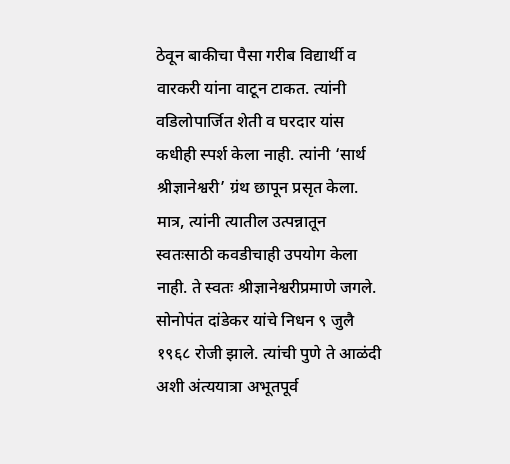ठेवून बाकीचा पैसा गरीब विद्यार्थी व वारकरी यांना वाटून टाकत. त्यांनी वडिलोपार्जित शेती व घरदार यांस कधीही स्पर्श केला नाही. त्यांनी ‘सार्थ श्रीज्ञानेश्वरी’ ग्रंथ छापून प्रसृत केला. मात्र, त्यांनी त्यातील उत्पन्नातून स्वतःसाठी कवडीचाही उपयोग केला नाही. ते स्वतः श्रीज्ञानेश्वरीप्रमाणे जगले. सोनोपंत दांडेकर यांचे निधन ९ जुलै १९६८ रोजी झाले. त्यांची पुणे ते आळंदी अशी अंत्ययात्रा अभूतपूर्व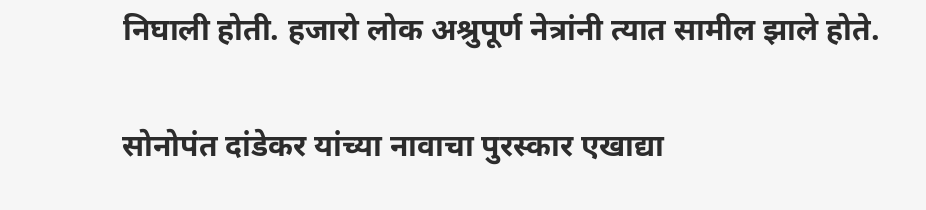निघाली होती. हजारो लोक अश्रुपूर्ण नेत्रांनी त्यात सामील झाले होते.

सोनोपंत दांडेकर यांच्या नावाचा पुरस्कार एखाद्या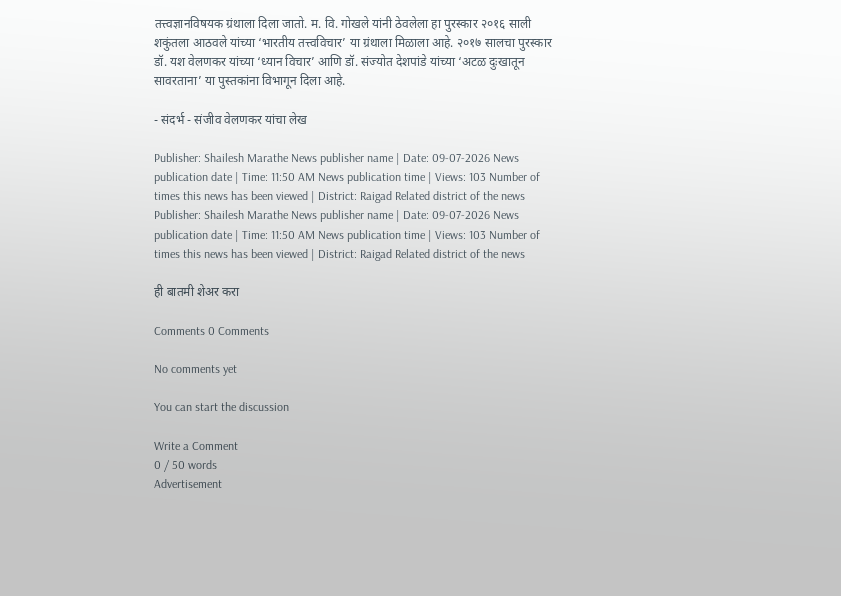तत्त्वज्ञानविषयक ग्रंथाला दिला जातो. म. वि. गोखले यांनी ठेवलेला हा पुरस्कार २०१६ साली शकुंतला आठवले यांच्या ‘भारतीय तत्त्वविचार’ या ग्रंथाला मिळाला आहे. २०१७ सालचा पुरस्कार डॉ. यश वेलणकर यांच्या ‘ध्यान विचार’ आणि डॉ. संज्योत देशपांडे यांच्या ‘अटळ दुःखातून सावरताना’ या पुस्तकांना विभागून दिला आहे.

- संदर्भ - संजीव वेलणकर यांचा लेख

Publisher: Shailesh Marathe News publisher name | Date: 09-07-2026 News publication date | Time: 11:50 AM News publication time | Views: 103 Number of times this news has been viewed | District: Raigad Related district of the news
Publisher: Shailesh Marathe News publisher name | Date: 09-07-2026 News publication date | Time: 11:50 AM News publication time | Views: 103 Number of times this news has been viewed | District: Raigad Related district of the news

ही बातमी शेअर करा

Comments 0 Comments

No comments yet

You can start the discussion

Write a Comment
0 / 50 words
Advertisement